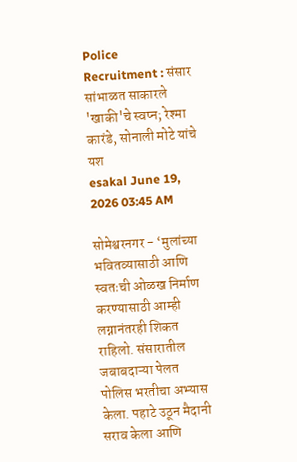Police Recruitment : संसार सांभाळत साकारले 'खाकी'चे स्वप्न; रेश्मा कारंडे, सोनाली मोटे यांचे यश
esakal June 19, 2026 03:45 AM

सोमेश्वरनगर - ‘मुलांच्या भवितव्यासाठी आणि स्वतःची ओळख निर्माण करण्यासाठी आम्ही लग्नानंतरही शिकत राहिलो. संसारातील जबाबदाऱ्या पेलत पोलिस भरतीचा अभ्यास केला. पहाटे उठून मैदानी सराव केला आणि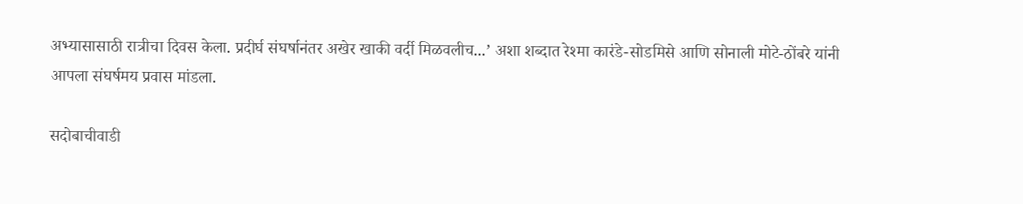अभ्यासासाठी रात्रीचा दिवस केला. प्रदीर्घ संघर्षानंतर अखेर खाकी वर्दी मिळवलीच...’ अशा शब्दात रेश्मा कारंडे-सोडमिसे आणि सोनाली मोटे-ठोंबरे यांनी आपला संघर्षमय प्रवास मांडला.

सदोबाचीवाडी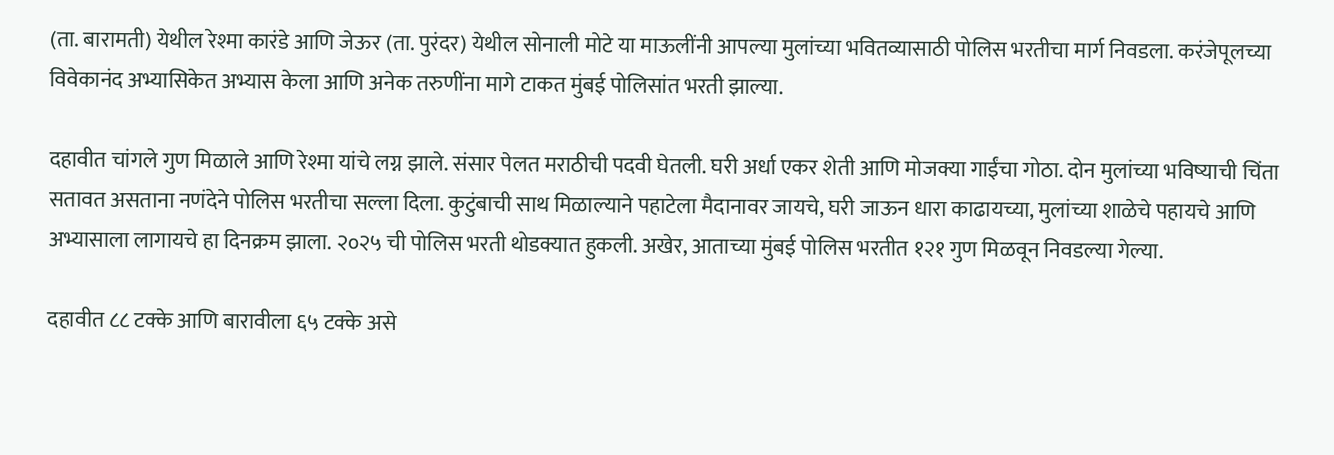(ता. बारामती) येथील रेश्मा कारंडे आणि जेऊर (ता. पुरंदर) येथील सोनाली मोटे या माऊलींनी आपल्या मुलांच्या भवितव्यासाठी पोलिस भरतीचा मार्ग निवडला. करंजेपूलच्या विवेकानंद अभ्यासिकेत अभ्यास केला आणि अनेक तरुणींना मागे टाकत मुंबई पोलिसांत भरती झाल्या.

दहावीत चांगले गुण मिळाले आणि रेश्मा यांचे लग्न झाले. संसार पेलत मराठीची पदवी घेतली. घरी अर्धा एकर शेती आणि मोजक्या गाईंचा गोठा. दोन मुलांच्या भविष्याची चिंता सतावत असताना नणंदेने पोलिस भरतीचा सल्ला दिला. कुटुंबाची साथ मिळाल्याने पहाटेला मैदानावर जायचे, घरी जाऊन धारा काढायच्या, मुलांच्या शाळेचे पहायचे आणि अभ्यासाला लागायचे हा दिनक्रम झाला. २०२५ ची पोलिस भरती थोडक्यात हुकली. अखेर, आताच्या मुंबई पोलिस भरतीत १२१ गुण मिळवून निवडल्या गेल्या.

दहावीत ८८ टक्के आणि बारावीला ६५ टक्के असे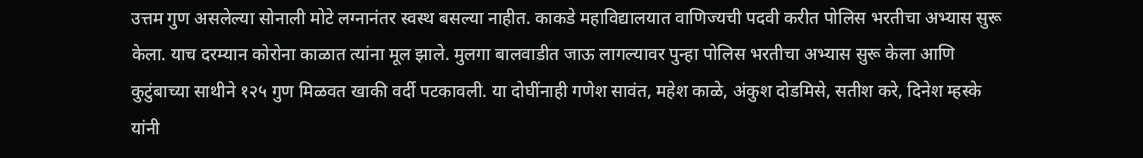उत्तम गुण असलेल्या सोनाली मोटे लग्नानंतर स्वस्थ बसल्या नाहीत. काकडे महाविद्यालयात वाणिज्यची पदवी करीत पोलिस भरतीचा अभ्यास सुरू केला. याच दरम्यान कोरोना काळात त्यांना मूल झाले. मुलगा बालवाडीत जाऊ लागल्यावर पुन्हा पोलिस भरतीचा अभ्यास सुरू केला आणि कुटुंबाच्या साथीने १२५ गुण मिळवत खाकी वर्दी पटकावली. या दोघींनाही गणेश सावंत, महेश काळे, अंकुश दोडमिसे, सतीश करे, दिनेश म्हस्के यांनी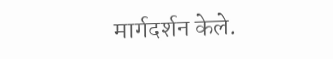मार्गदर्शन केले.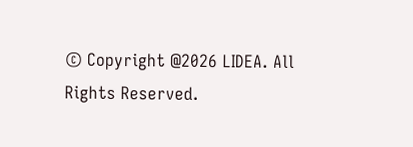© Copyright @2026 LIDEA. All Rights Reserved.